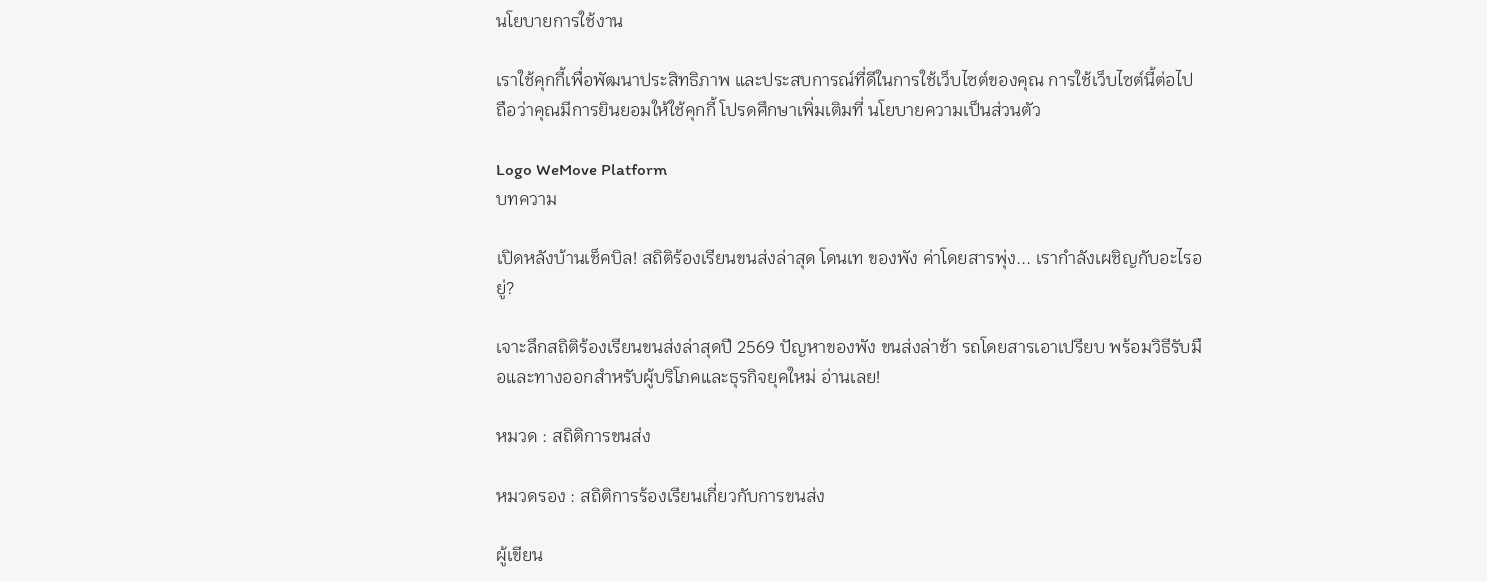นโยบายการใช้งาน

เราใช้คุกกี้เพื่อพัฒนาประสิทธิภาพ และประสบการณ์ที่ดีในการใช้เว็บไซต์ของคุณ การใช้เว็บไซต์นี้ต่อไปถือว่าคุณมีการยินยอมให้ใช้คุกกี้ โปรดศึกษาเพิ่มเติมที่ นโยบายความเป็นส่วนตัว

Logo WeMove Platform
บทความ

เปิดหลังบ้านเช็คบิล! สถิติร้องเรียนขนส่งล่าสุด โดนเท ของพัง ค่าโดยสารพุ่ง... เรากำลังเผชิญกับอะไรอยู่?

เจาะลึกสถิติร้องเรียนขนส่งล่าสุดปี 2569 ปัญหาของพัง ขนส่งล่าช้า รถโดยสารเอาเปรียบ พร้อมวิธีรับมือและทางออกสำหรับผู้บริโภคและธุรกิจยุคใหม่ อ่านเลย!

หมวด : สถิติการขนส่ง

หมวดรอง : สถิติการร้องเรียนเกี่ยวกับการขนส่ง

ผู้เขียน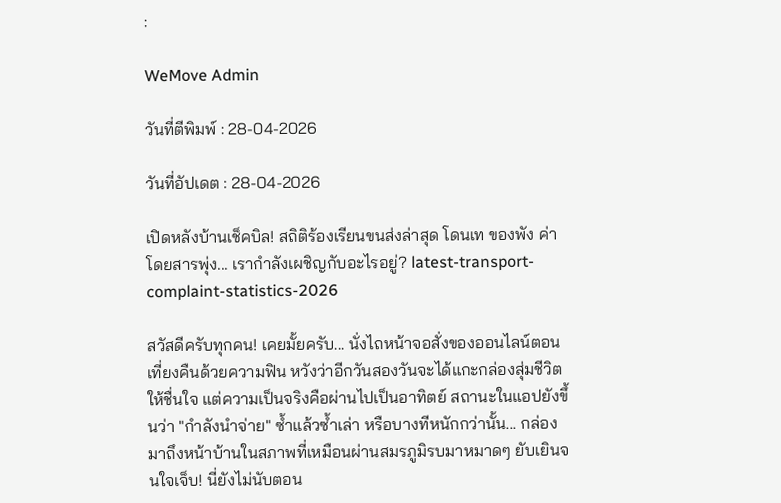:

WeMove Admin

วันที่ตีพิมพ์ : 28-04-2026

วันที่อัปเดต : 28-04-2026

เปิดหลังบ้านเช็คบิล! สถิติร้องเรียนขนส่งล่าสุด โดนเท ของพัง ค่าโดยสารพุ่ง... เรากำลังเผชิญกับอะไรอยู่? latest-transport-complaint-statistics-2026

สวัสดีครับทุกคน! เคยมั้ยครับ... นั่งไถหน้าจอสั่งของออนไลน์ตอนเที่ยงคืนด้วยความฟิน หวังว่าอีกวันสองวันจะได้แกะกล่องสุ่มชีวิตให้ชื่นใจ แต่ความเป็นจริงคือผ่านไปเป็นอาทิตย์ สถานะในแอปยังขึ้นว่า "กำลังนำจ่าย" ซ้ำแล้วซ้ำเล่า หรือบางทีหนักกว่านั้น... กล่องมาถึงหน้าบ้านในสภาพที่เหมือนผ่านสมรภูมิรบมาหมาดๆ ยับเยินจนใจเจ็บ! นี่ยังไม่นับตอน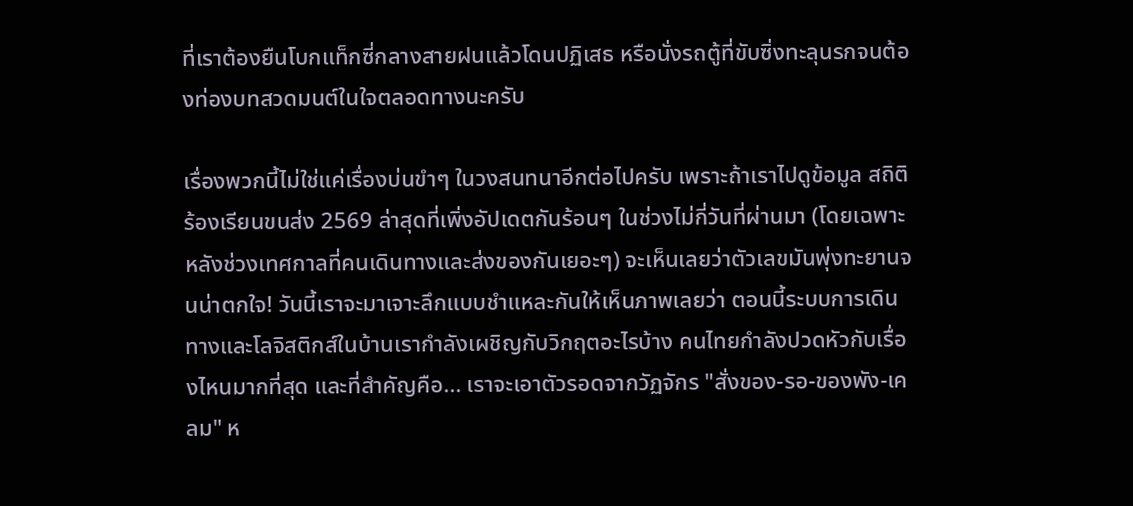ที่เราต้องยืนโบกแท็กซี่กลางสายฝนแล้วโดนปฏิเสธ หรือนั่งรถตู้ที่ขับซิ่งทะลุนรกจนต้องท่องบทสวดมนต์ในใจตลอดทางนะครับ

เรื่องพวกนี้ไม่ใช่แค่เรื่องบ่นขำๆ ในวงสนทนาอีกต่อไปครับ เพราะถ้าเราไปดูข้อมูล สถิติร้องเรียนขนส่ง 2569 ล่าสุดที่เพิ่งอัปเดตกันร้อนๆ ในช่วงไม่กี่วันที่ผ่านมา (โดยเฉพาะหลังช่วงเทศกาลที่คนเดินทางและส่งของกันเยอะๆ) จะเห็นเลยว่าตัวเลขมันพุ่งทะยานจนน่าตกใจ! วันนี้เราจะมาเจาะลึกแบบชำแหละกันให้เห็นภาพเลยว่า ตอนนี้ระบบการเดินทางและโลจิสติกส์ในบ้านเรากำลังเผชิญกับวิกฤตอะไรบ้าง คนไทยกำลังปวดหัวกับเรื่องไหนมากที่สุด และที่สำคัญคือ... เราจะเอาตัวรอดจากวัฏจักร "สั่งของ-รอ-ของพัง-เคลม" ห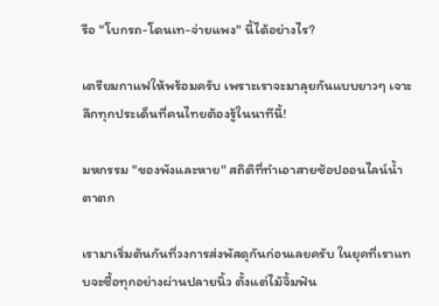รือ "โบกรถ-โดนเท-จ่ายแพง" นี้ได้อย่างไร?

เตรียมกาแฟให้พร้อมครับ เพราะเราจะมาลุยกันแบบยาวๆ เจาะลึกทุกประเด็นที่คนไทยต้องรู้ในนาทีนี้!

มหกรรม "ของพังและหาย" สถิติที่ทำเอาสายช้อปออนไลน์น้ำตาตก

เรามาเริ่มต้นกันที่วงการส่งพัสดุกันก่อนเลยครับ ในยุคที่เราแทบจะซื้อทุกอย่างผ่านปลายนิ้ว ตั้งแต่ไม้จิ้มฟัน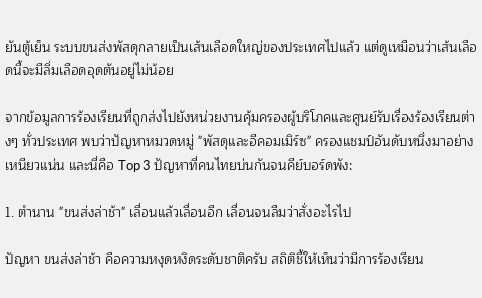ยันตู้เย็น ระบบขนส่งพัสดุกลายเป็นเส้นเลือดใหญ่ของประเทศไปแล้ว แต่ดูเหมือนว่าเส้นเลือดนี้จะมีลิ่มเลือดอุดตันอยู่ไม่น้อย

จากข้อมูลการร้องเรียนที่ถูกส่งไปยังหน่วยงานคุ้มครองผู้บริโภคและศูนย์รับเรื่องร้องเรียนต่างๆ ทั่วประเทศ พบว่าปัญหาหมวดหมู่ "พัสดุและอีคอมเมิร์ซ" ครองแชมป์อันดับหนึ่งมาอย่างเหนียวแน่น และนี่คือ Top 3 ปัญหาที่คนไทยบ่นกันจนคีย์บอร์ดพัง:

1. ตำนาน "ขนส่งล่าช้า" เลื่อนแล้วเลื่อนอีก เลื่อนจนลืมว่าสั่งอะไรไป

ปัญหา ขนส่งล่าช้า คือความหงุดหงิดระดับชาติครับ สถิติชี้ให้เห็นว่ามีการร้องเรียน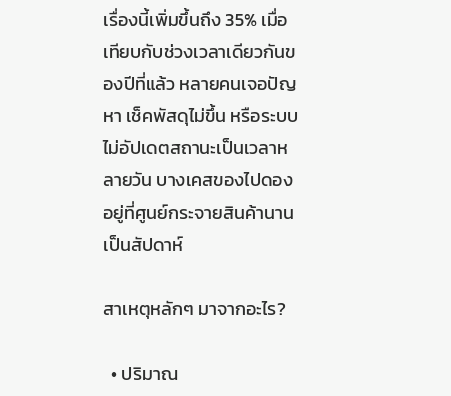เรื่องนี้เพิ่มขึ้นถึง 35% เมื่อเทียบกับช่วงเวลาเดียวกันของปีที่แล้ว หลายคนเจอปัญหา เช็คพัสดุไม่ขึ้น หรือระบบไม่อัปเดตสถานะเป็นเวลาหลายวัน บางเคสของไปดองอยู่ที่ศูนย์กระจายสินค้านานเป็นสัปดาห์

สาเหตุหลักๆ มาจากอะไร?

  • ปริมาณ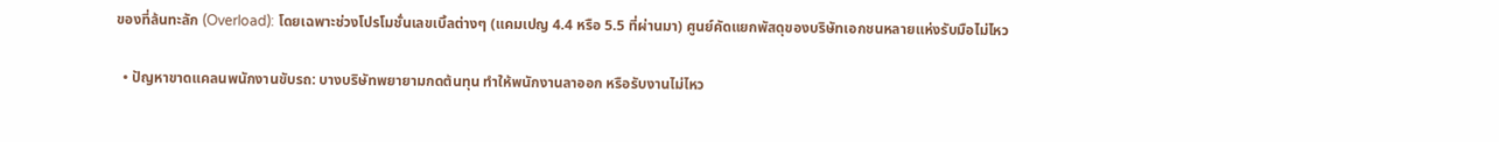ของที่ล้นทะลัก (Overload): โดยเฉพาะช่วงโปรโมชั่นเลขเบิ้ลต่างๆ (แคมเปญ 4.4 หรือ 5.5 ที่ผ่านมา) ศูนย์คัดแยกพัสดุของบริษัทเอกชนหลายแห่งรับมือไม่ไหว

  • ปัญหาขาดแคลนพนักงานขับรถ: บางบริษัทพยายามกดต้นทุน ทำให้พนักงานลาออก หรือรับงานไม่ไหว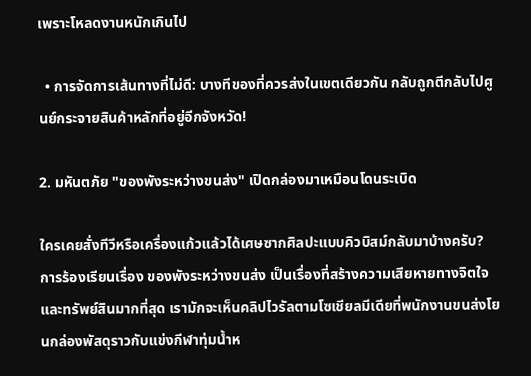เพราะโหลดงานหนักเกินไป

  • การจัดการเส้นทางที่ไม่ดี: บางทีของที่ควรส่งในเขตเดียวกัน กลับถูกตีกลับไปศูนย์กระจายสินค้าหลักที่อยู่อีกจังหวัด!

2. มหันตภัย "ของพังระหว่างขนส่ง" เปิดกล่องมาเหมือนโดนระเบิด

ใครเคยสั่งทีวีหรือเครื่องแก้วแล้วได้เศษซากศิลปะแบบคิวบิสม์กลับมาบ้างครับ? การร้องเรียนเรื่อง ของพังระหว่างขนส่ง เป็นเรื่องที่สร้างความเสียหายทางจิตใจและทรัพย์สินมากที่สุด เรามักจะเห็นคลิปไวรัลตามโซเชียลมีเดียที่พนักงานขนส่งโยนกล่องพัสดุราวกับแข่งกีฬาทุ่มน้ำห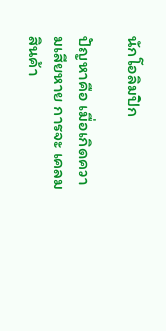นักโอลิมปิก

ปัญหาคือ เมื่อเกิดความเสียหาย การจะ เคลมสินค้า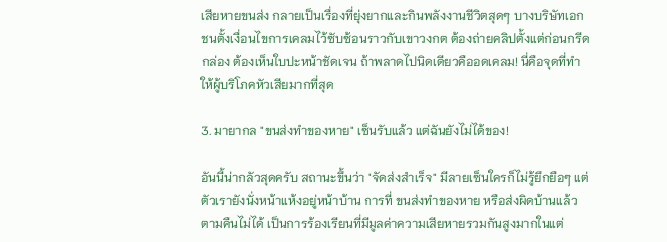เสียหายขนส่ง กลายเป็นเรื่องที่ยุ่งยากและกินพลังงานชีวิตสุดๆ บางบริษัทเอกชนตั้งเงื่อนไขการเคลมไว้ซับซ้อนราวกับเขาวงกต ต้องถ่ายคลิปตั้งแต่ก่อนกรีดกล่อง ต้องเห็นใบปะหน้าชัดเจน ถ้าพลาดไปนิดเดียวคืออดเคลม! นี่คือจุดที่ทำให้ผู้บริโภคหัวเสียมากที่สุด

3. มายากล "ขนส่งทำของหาย" เซ็นรับแล้ว แต่ฉันยังไม่ได้ของ!

อันนี้น่ากลัวสุดครับ สถานะขึ้นว่า "จัดส่งสำเร็จ" มีลายเซ็นใครก็ไม่รู้ยึกยือๆ แต่ตัวเรายังนั่งหน้าแห้งอยู่หน้าบ้าน การที่ ขนส่งทำของหาย หรือส่งผิดบ้านแล้วตามคืนไม่ได้ เป็นการร้องเรียนที่มีมูลค่าความเสียหายรวมกันสูงมากในแต่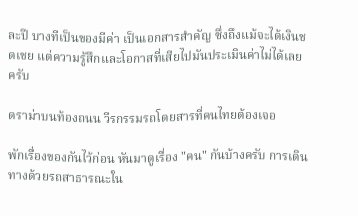ละปี บางทีเป็นของมีค่า เป็นเอกสารสำคัญ ซึ่งถึงแม้จะได้เงินชดเชย แต่ความรู้สึกและโอกาสที่เสียไปมันประเมินค่าไม่ได้เลยครับ

ดราม่าบนท้องถนน วีรกรรมรถโดยสารที่คนไทยต้องเจอ

พักเรื่องของกันไว้ก่อน หันมาดูเรื่อง "คน" กันบ้างครับ การเดินทางด้วยรถสาธารณะใน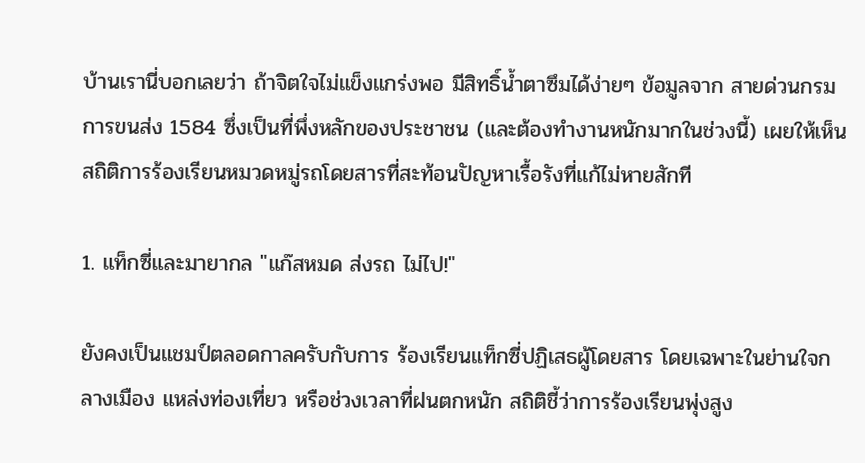บ้านเรานี่บอกเลยว่า ถ้าจิตใจไม่แข็งแกร่งพอ มีสิทธิ์น้ำตาซึมได้ง่ายๆ ข้อมูลจาก สายด่วนกรมการขนส่ง 1584 ซึ่งเป็นที่พึ่งหลักของประชาชน (และต้องทำงานหนักมากในช่วงนี้) เผยให้เห็นสถิติการร้องเรียนหมวดหมู่รถโดยสารที่สะท้อนปัญหาเรื้อรังที่แก้ไม่หายสักที

1. แท็กซี่และมายากล "แก๊สหมด ส่งรถ ไม่ไป!"

ยังคงเป็นแชมป์ตลอดกาลครับกับการ ร้องเรียนแท็กซี่ปฏิเสธผู้โดยสาร โดยเฉพาะในย่านใจกลางเมือง แหล่งท่องเที่ยว หรือช่วงเวลาที่ฝนตกหนัก สถิติชี้ว่าการร้องเรียนพุ่งสูง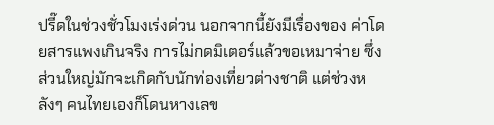ปรี๊ดในช่วงชั่วโมงเร่งด่วน นอกจากนี้ยังมีเรื่องของ ค่าโดยสารแพงเกินจริง การไม่กดมิเตอร์แล้วขอเหมาจ่าย ซึ่งส่วนใหญ่มักจะเกิดกับนักท่องเที่ยวต่างชาติ แต่ช่วงหลังๆ คนไทยเองก็โดนหางเลข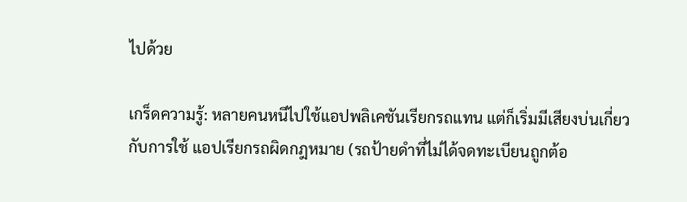ไปด้วย

เกร็ดความรู้: หลายคนหนีไปใช้แอปพลิเคชันเรียกรถแทน แต่ก็เริ่มมีเสียงบ่นเกี่ยวกับการใช้ แอปเรียกรถผิดกฎหมาย (รถป้ายดำที่ไม่ได้จดทะเบียนถูกต้อ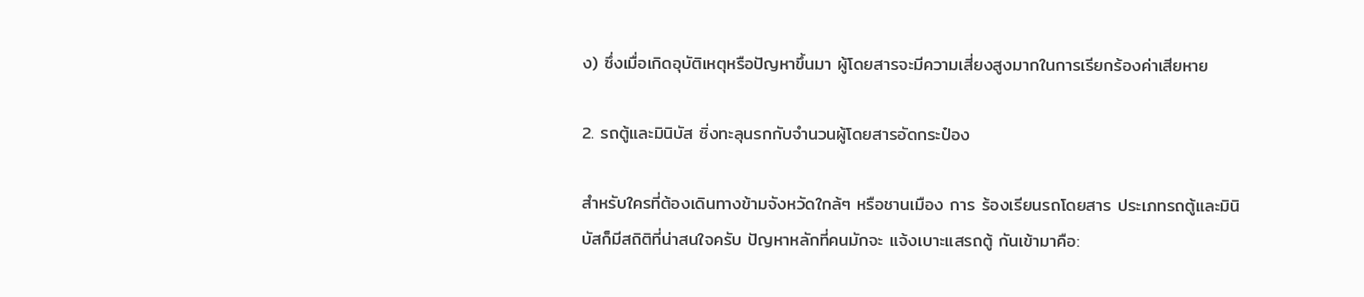ง) ซึ่งเมื่อเกิดอุบัติเหตุหรือปัญหาขึ้นมา ผู้โดยสารจะมีความเสี่ยงสูงมากในการเรียกร้องค่าเสียหาย

2. รถตู้และมินิบัส ซิ่งทะลุนรกกับจำนวนผู้โดยสารอัดกระป๋อง

สำหรับใครที่ต้องเดินทางข้ามจังหวัดใกล้ๆ หรือชานเมือง การ ร้องเรียนรถโดยสาร ประเภทรถตู้และมินิบัสก็มีสถิติที่น่าสนใจครับ ปัญหาหลักที่คนมักจะ แจ้งเบาะแสรถตู้ กันเข้ามาคือ: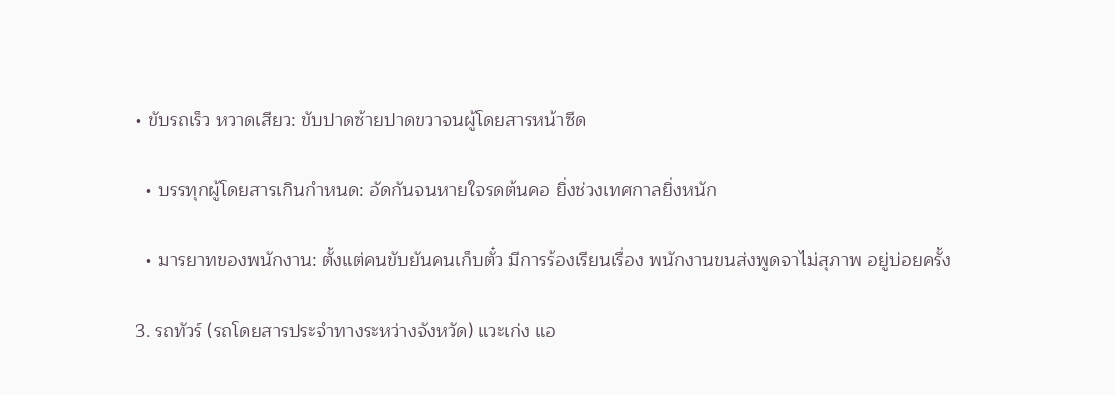• ขับรถเร็ว หวาดเสียว: ขับปาดซ้ายปาดขวาจนผู้โดยสารหน้าซีด

  • บรรทุกผู้โดยสารเกินกำหนด: อัดกันจนหายใจรดต้นคอ ยิ่งช่วงเทศกาลยิ่งหนัก

  • มารยาทของพนักงาน: ตั้งแต่คนขับยันคนเก็บตั๋ว มีการร้องเรียนเรื่อง พนักงานขนส่งพูดจาไม่สุภาพ อยู่บ่อยครั้ง

3. รถทัวร์ (รถโดยสารประจำทางระหว่างจังหวัด) แวะเก่ง แอ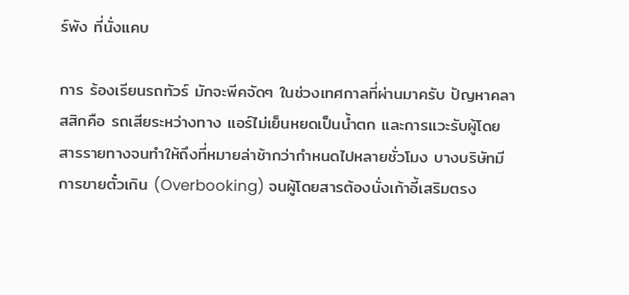ร์พัง ที่นั่งแคบ

การ ร้องเรียนรถทัวร์ มักจะพีคจัดๆ ในช่วงเทศกาลที่ผ่านมาครับ ปัญหาคลาสสิกคือ รถเสียระหว่างทาง แอร์ไม่เย็นหยดเป็นน้ำตก และการแวะรับผู้โดยสารรายทางจนทำให้ถึงที่หมายล่าช้ากว่ากำหนดไปหลายชั่วโมง บางบริษัทมีการขายตั๋วเกิน (Overbooking) จนผู้โดยสารต้องนั่งเก้าอี้เสริมตรง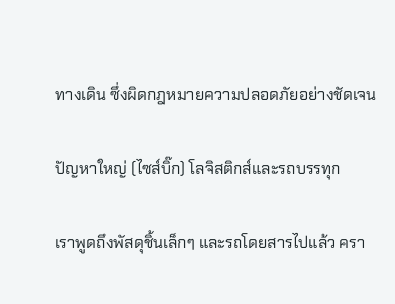ทางเดิน ซึ่งผิดกฎหมายความปลอดภัยอย่างชัดเจน

ปัญหาใหญ่ (ไซส์บิ๊ก) โลจิสติกส์และรถบรรทุก

เราพูดถึงพัสดุชิ้นเล็กๆ และรถโดยสารไปแล้ว ครา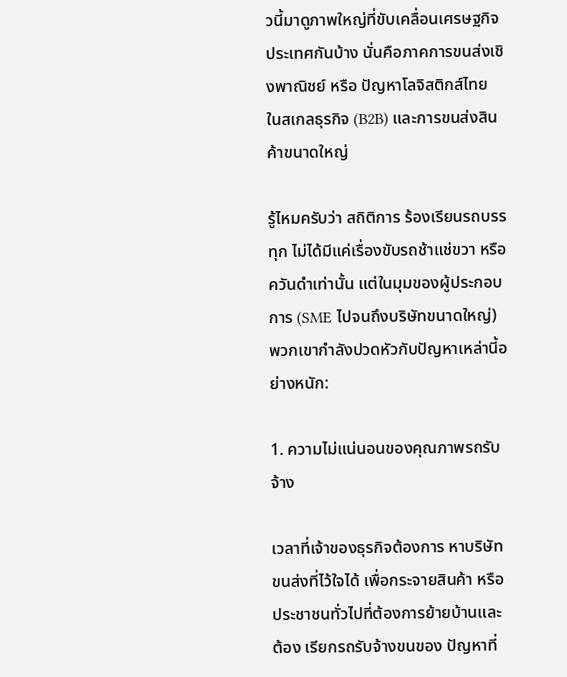วนี้มาดูภาพใหญ่ที่ขับเคลื่อนเศรษฐกิจประเทศกันบ้าง นั่นคือภาคการขนส่งเชิงพาณิชย์ หรือ ปัญหาโลจิสติกส์ไทย ในสเกลธุรกิจ (B2B) และการขนส่งสินค้าขนาดใหญ่

รู้ไหมครับว่า สถิติการ ร้องเรียนรถบรรทุก ไม่ได้มีแค่เรื่องขับรถช้าแช่ขวา หรือควันดำเท่านั้น แต่ในมุมของผู้ประกอบการ (SME ไปจนถึงบริษัทขนาดใหญ่) พวกเขากำลังปวดหัวกับปัญหาเหล่านี้อย่างหนัก:

1. ความไม่แน่นอนของคุณภาพรถรับจ้าง

เวลาที่เจ้าของธุรกิจต้องการ หาบริษัทขนส่งที่ไว้ใจได้ เพื่อกระจายสินค้า หรือประชาชนทั่วไปที่ต้องการย้ายบ้านและต้อง เรียกรถรับจ้างขนของ ปัญหาที่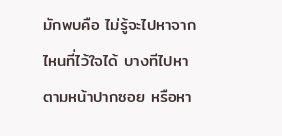มักพบคือ ไม่รู้จะไปหาจากไหนที่ไว้ใจได้ บางทีไปหาตามหน้าปากซอย หรือหา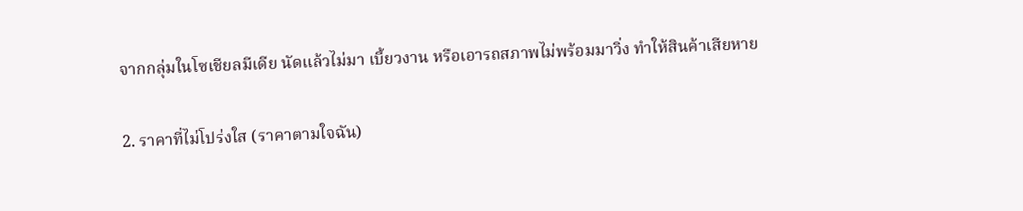จากกลุ่มในโซเชียลมีเดีย นัดแล้วไม่มา เบี้ยวงาน หรือเอารถสภาพไม่พร้อมมาวิ่ง ทำให้สินค้าเสียหาย

2. ราคาที่ไม่โปร่งใส (ราคาตามใจฉัน)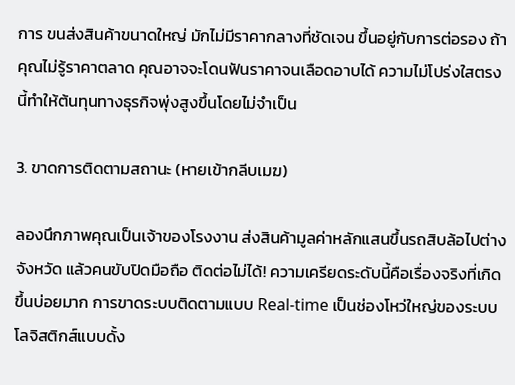การ ขนส่งสินค้าขนาดใหญ่ มักไม่มีราคากลางที่ชัดเจน ขึ้นอยู่กับการต่อรอง ถ้าคุณไม่รู้ราคาตลาด คุณอาจจะโดนฟันราคาจนเลือดอาบได้ ความไม่โปร่งใสตรงนี้ทำให้ต้นทุนทางธุรกิจพุ่งสูงขึ้นโดยไม่จำเป็น

3. ขาดการติดตามสถานะ (หายเข้ากลีบเมฆ)

ลองนึกภาพคุณเป็นเจ้าของโรงงาน ส่งสินค้ามูลค่าหลักแสนขึ้นรถสิบล้อไปต่างจังหวัด แล้วคนขับปิดมือถือ ติดต่อไม่ได้! ความเครียดระดับนี้คือเรื่องจริงที่เกิดขึ้นบ่อยมาก การขาดระบบติดตามแบบ Real-time เป็นช่องโหว่ใหญ่ของระบบโลจิสติกส์แบบดั้ง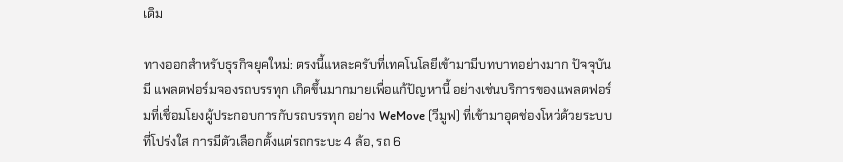เดิม

ทางออกสำหรับธุรกิจยุคใหม่: ตรงนี้แหละครับที่เทคโนโลยีเข้ามามีบทบาทอย่างมาก ปัจจุบันมี แพลตฟอร์มจองรถบรรทุก เกิดขึ้นมากมายเพื่อแก้ปัญหานี้ อย่างเช่นบริการของแพลตฟอร์มที่เชื่อมโยงผู้ประกอบการกับรถบรรทุก อย่าง WeMove (วีมูฟ) ที่เข้ามาอุดช่องโหว่ด้วยระบบที่โปร่งใส การมีตัวเลือกตั้งแต่รถกระบะ 4 ล้อ, รถ 6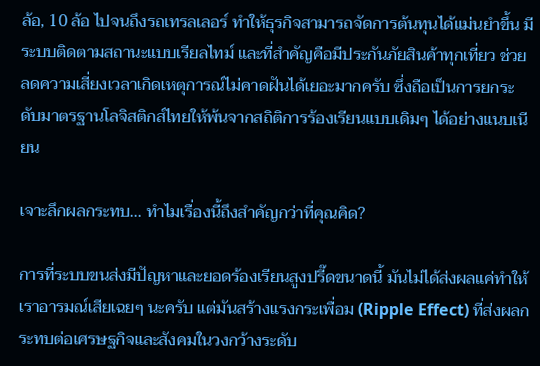ล้อ, 10 ล้อ ไปจนถึงรถเทรลเลอร์ ทำให้ธุรกิจสามารถจัดการต้นทุนได้แม่นยำขึ้น มีระบบติดตามสถานะแบบเรียลไทม์ และที่สำคัญคือมีประกันภัยสินค้าทุกเที่ยว ช่วยลดความเสี่ยงเวลาเกิดเหตุการณ์ไม่คาดฝันได้เยอะมากครับ ซึ่งถือเป็นการยกระดับมาตรฐานโลจิสติกส์ไทยให้พ้นจากสถิติการร้องเรียนแบบเดิมๆ ได้อย่างแนบเนียน

เจาะลึกผลกระทบ... ทำไมเรื่องนี้ถึงสำคัญกว่าที่คุณคิด?

การที่ระบบขนส่งมีปัญหาและยอดร้องเรียนสูงปรี๊ดขนาดนี้ มันไม่ได้ส่งผลแค่ทำให้เราอารมณ์เสียเฉยๆ นะครับ แต่มันสร้างแรงกระเพื่อม (Ripple Effect) ที่ส่งผลกระทบต่อเศรษฐกิจและสังคมในวงกว้างระดับ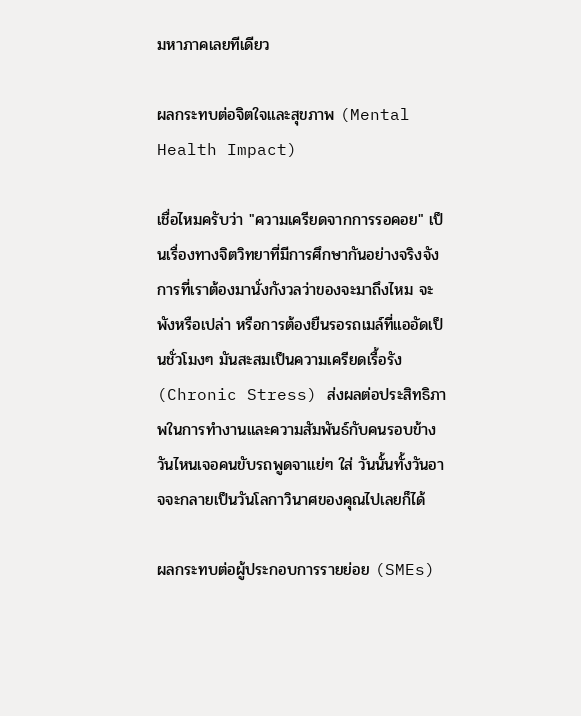มหาภาคเลยทีเดียว

ผลกระทบต่อจิตใจและสุขภาพ (Mental Health Impact)

เชื่อไหมครับว่า "ความเครียดจากการรอคอย" เป็นเรื่องทางจิตวิทยาที่มีการศึกษากันอย่างจริงจัง การที่เราต้องมานั่งกังวลว่าของจะมาถึงไหม จะพังหรือเปล่า หรือการต้องยืนรอรถเมล์ที่แออัดเป็นชั่วโมงๆ มันสะสมเป็นความเครียดเรื้อรัง (Chronic Stress) ส่งผลต่อประสิทธิภาพในการทำงานและความสัมพันธ์กับคนรอบข้าง วันไหนเจอคนขับรถพูดจาแย่ๆ ใส่ วันนั้นทั้งวันอาจจะกลายเป็นวันโลกาวินาศของคุณไปเลยก็ได้

ผลกระทบต่อผู้ประกอบการรายย่อย (SMEs)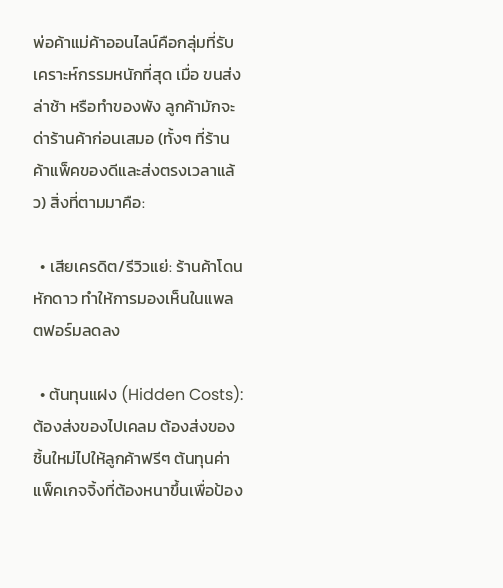พ่อค้าแม่ค้าออนไลน์คือกลุ่มที่รับเคราะห์กรรมหนักที่สุด เมื่อ ขนส่งล่าช้า หรือทำของพัง ลูกค้ามักจะด่าร้านค้าก่อนเสมอ (ทั้งๆ ที่ร้านค้าแพ็คของดีและส่งตรงเวลาแล้ว) สิ่งที่ตามมาคือ:

  • เสียเครดิต/รีวิวแย่: ร้านค้าโดนหักดาว ทำให้การมองเห็นในแพลตฟอร์มลดลง

  • ต้นทุนแฝง (Hidden Costs): ต้องส่งของไปเคลม ต้องส่งของชิ้นใหม่ไปให้ลูกค้าฟรีๆ ต้นทุนค่าแพ็คเกจจิ้งที่ต้องหนาขึ้นเพื่อป้อง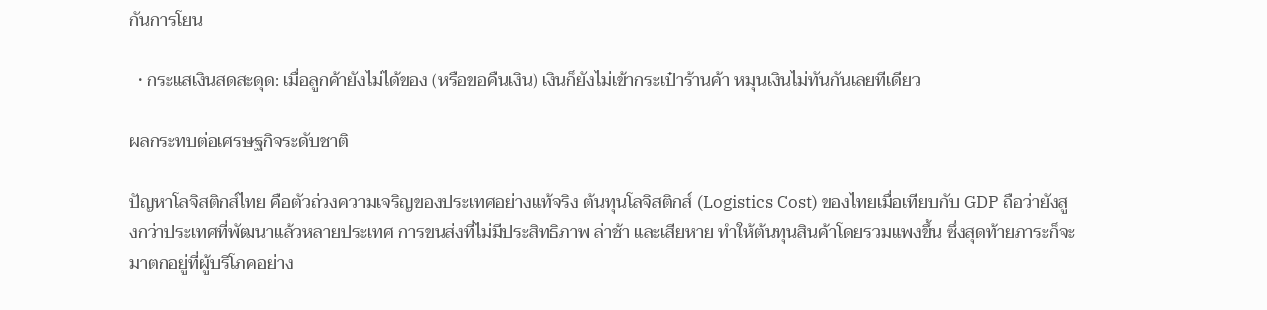กันการโยน

  • กระแสเงินสดสะดุด: เมื่อลูกค้ายังไม่ได้ของ (หรือขอคืนเงิน) เงินก็ยังไม่เข้ากระเป๋าร้านค้า หมุนเงินไม่ทันกันเลยทีเดียว

ผลกระทบต่อเศรษฐกิจระดับชาติ

ปัญหาโลจิสติกส์ไทย คือตัวถ่วงความเจริญของประเทศอย่างแท้จริง ต้นทุนโลจิสติกส์ (Logistics Cost) ของไทยเมื่อเทียบกับ GDP ถือว่ายังสูงกว่าประเทศที่พัฒนาแล้วหลายประเทศ การขนส่งที่ไม่มีประสิทธิภาพ ล่าช้า และเสียหาย ทำให้ต้นทุนสินค้าโดยรวมแพงขึ้น ซึ่งสุดท้ายภาระก็จะมาตกอยู่ที่ผู้บริโภคอย่าง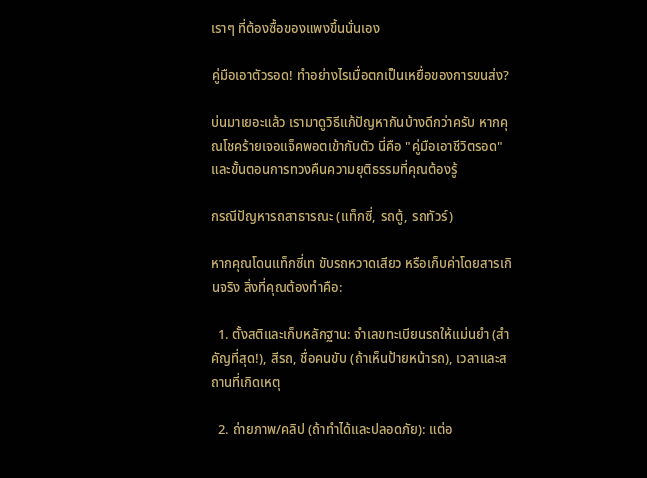เราๆ ที่ต้องซื้อของแพงขึ้นนั่นเอง

คู่มือเอาตัวรอด! ทำอย่างไรเมื่อตกเป็นเหยื่อของการขนส่ง?

บ่นมาเยอะแล้ว เรามาดูวิธีแก้ปัญหากันบ้างดีกว่าครับ หากคุณโชคร้ายเจอแจ็คพอตเข้ากับตัว นี่คือ "คู่มือเอาชีวิตรอด" และขั้นตอนการทวงคืนความยุติธรรมที่คุณต้องรู้

กรณีปัญหารถสาธารณะ (แท็กซี่, รถตู้, รถทัวร์)

หากคุณโดนแท็กซี่เท ขับรถหวาดเสียว หรือเก็บค่าโดยสารเกินจริง สิ่งที่คุณต้องทำคือ:

  1. ตั้งสติและเก็บหลักฐาน: จำเลขทะเบียนรถให้แม่นยำ (สำคัญที่สุด!), สีรถ, ชื่อคนขับ (ถ้าเห็นป้ายหน้ารถ), เวลาและสถานที่เกิดเหตุ

  2. ถ่ายภาพ/คลิป (ถ้าทำได้และปลอดภัย): แต่อ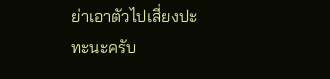ย่าเอาตัวไปเสี่ยงปะทะนะครับ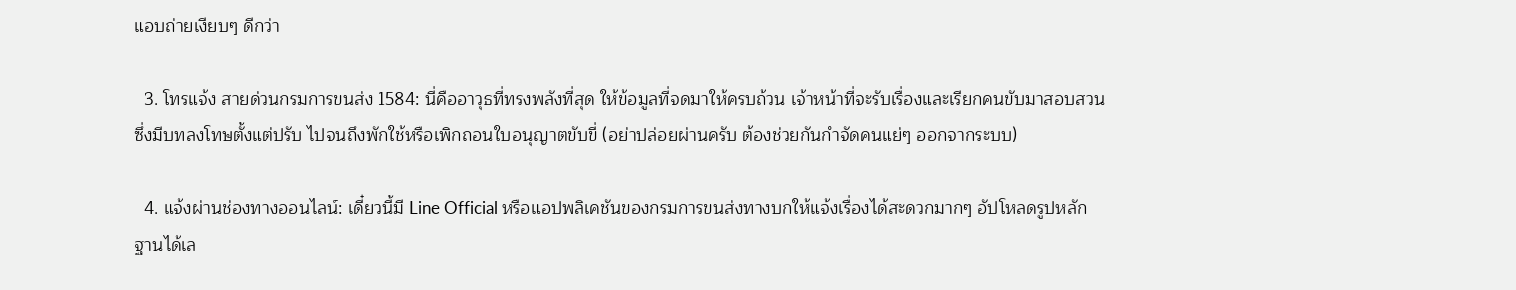แอบถ่ายเงียบๆ ดีกว่า

  3. โทรแจ้ง สายด่วนกรมการขนส่ง 1584: นี่คืออาวุธที่ทรงพลังที่สุด ให้ข้อมูลที่จดมาให้ครบถ้วน เจ้าหน้าที่จะรับเรื่องและเรียกคนขับมาสอบสวน ซึ่งมีบทลงโทษตั้งแต่ปรับ ไปจนถึงพักใช้หรือเพิกถอนใบอนุญาตขับขี่ (อย่าปล่อยผ่านครับ ต้องช่วยกันกำจัดคนแย่ๆ ออกจากระบบ)

  4. แจ้งผ่านช่องทางออนไลน์: เดี๋ยวนี้มี Line Official หรือแอปพลิเคชันของกรมการขนส่งทางบกให้แจ้งเรื่องได้สะดวกมากๆ อัปโหลดรูปหลักฐานได้เล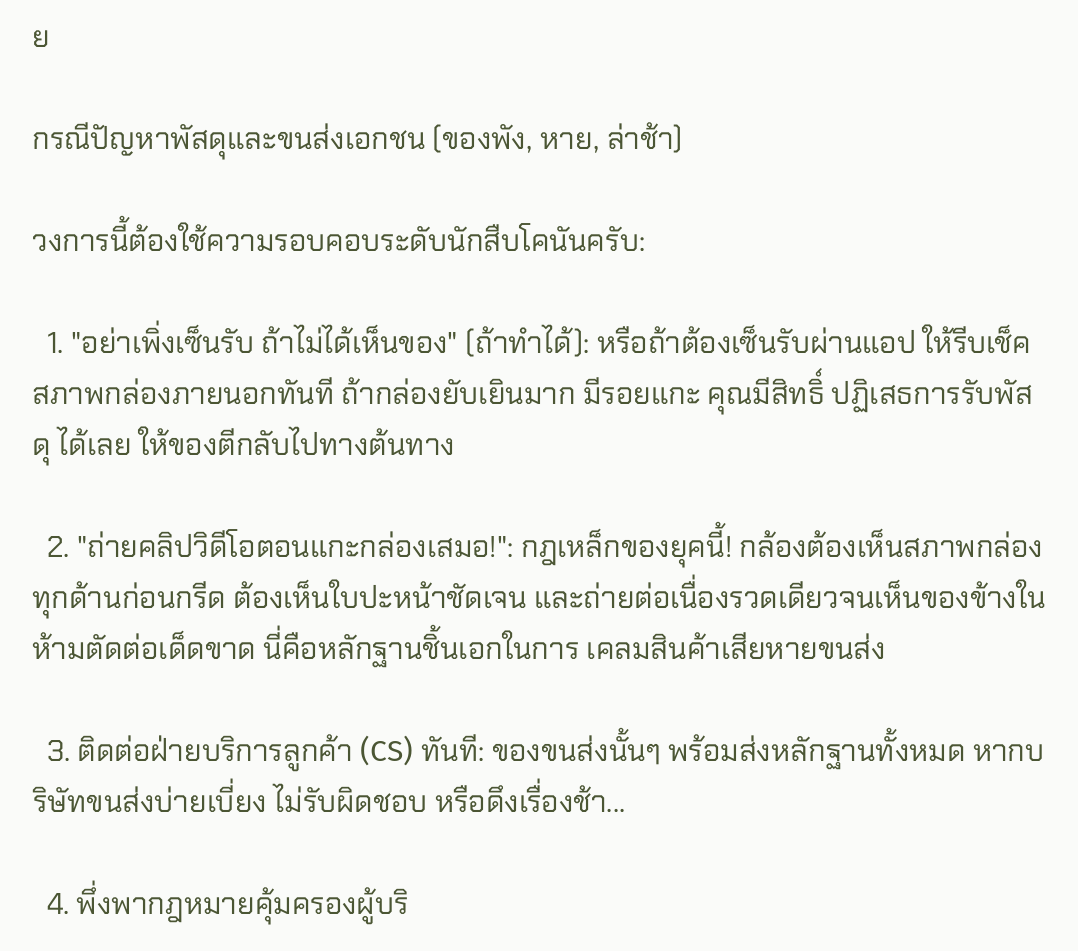ย

กรณีปัญหาพัสดุและขนส่งเอกชน (ของพัง, หาย, ล่าช้า)

วงการนี้ต้องใช้ความรอบคอบระดับนักสืบโคนันครับ:

  1. "อย่าเพิ่งเซ็นรับ ถ้าไม่ได้เห็นของ" (ถ้าทำได้): หรือถ้าต้องเซ็นรับผ่านแอป ให้รีบเช็คสภาพกล่องภายนอกทันที ถ้ากล่องยับเยินมาก มีรอยแกะ คุณมีสิทธิ์ ปฏิเสธการรับพัสดุ ได้เลย ให้ของตีกลับไปทางต้นทาง

  2. "ถ่ายคลิปวิดีโอตอนแกะกล่องเสมอ!": กฎเหล็กของยุคนี้! กล้องต้องเห็นสภาพกล่องทุกด้านก่อนกรีด ต้องเห็นใบปะหน้าชัดเจน และถ่ายต่อเนื่องรวดเดียวจนเห็นของข้างใน ห้ามตัดต่อเด็ดขาด นี่คือหลักฐานชิ้นเอกในการ เคลมสินค้าเสียหายขนส่ง

  3. ติดต่อฝ่ายบริการลูกค้า (CS) ทันที: ของขนส่งนั้นๆ พร้อมส่งหลักฐานทั้งหมด หากบริษัทขนส่งบ่ายเบี่ยง ไม่รับผิดชอบ หรือดึงเรื่องช้า...

  4. พึ่งพากฎหมายคุ้มครองผู้บริ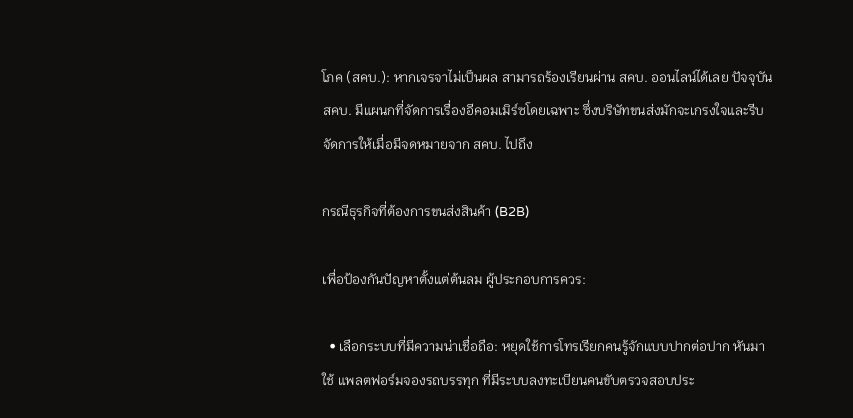โภค (สคบ.): หากเจรจาไม่เป็นผล สามารถร้องเรียนผ่าน สคบ. ออนไลน์ได้เลย ปัจจุบัน สคบ. มีแผนกที่จัดการเรื่องอีคอมเมิร์ซโดยเฉพาะ ซึ่งบริษัทขนส่งมักจะเกรงใจและรีบจัดการให้เมื่อมีจดหมายจาก สคบ. ไปถึง

กรณีธุรกิจที่ต้องการขนส่งสินค้า (B2B)

เพื่อป้องกันปัญหาตั้งแต่ต้นลม ผู้ประกอบการควร:

  • เลือกระบบที่มีความน่าเชื่อถือ: หยุดใช้การโทรเรียกคนรู้จักแบบปากต่อปาก หันมาใช้ แพลตฟอร์มจองรถบรรทุก ที่มีระบบลงทะเบียนคนขับตรวจสอบประ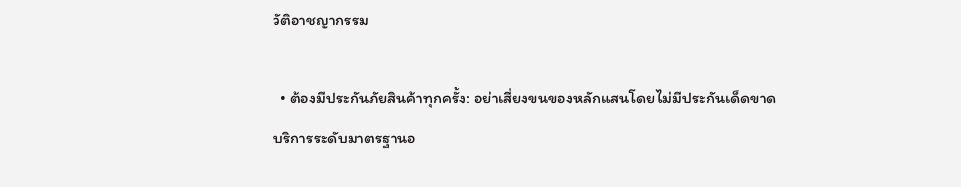วัติอาชญากรรม

  • ต้องมีประกันภัยสินค้าทุกครั้ง: อย่าเสี่ยงขนของหลักแสนโดยไม่มีประกันเด็ดขาด บริการระดับมาตรฐานอ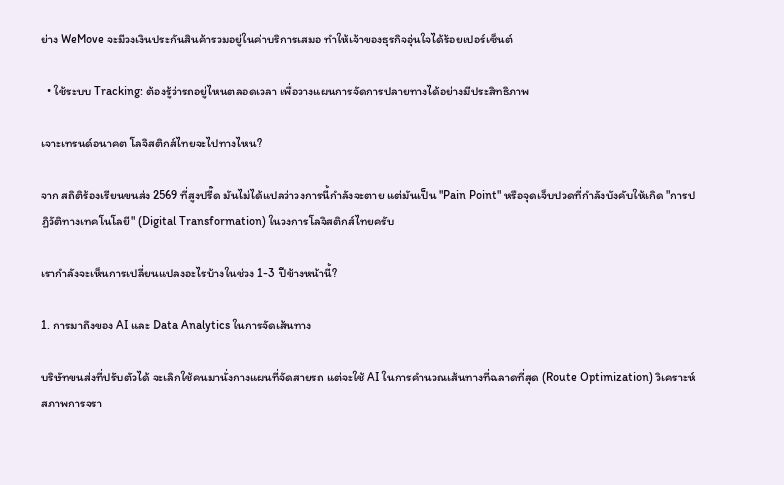ย่าง WeMove จะมีวงเงินประกันสินค้ารวมอยู่ในค่าบริการเสมอ ทำให้เจ้าของธุรกิจอุ่นใจได้ร้อยเปอร์เซ็นต์

  • ใช้ระบบ Tracking: ต้องรู้ว่ารถอยู่ไหนตลอดเวลา เพื่อวางแผนการจัดการปลายทางได้อย่างมีประสิทธิภาพ

เจาะเทรนด์อนาคต โลจิสติกส์ไทยจะไปทางไหน?

จาก สถิติร้องเรียนขนส่ง 2569 ที่สูงปรี๊ด มันไม่ได้แปลว่าวงการนี้กำลังจะตาย แต่มันเป็น "Pain Point" หรือจุดเจ็บปวดที่กำลังบังคับให้เกิด "การปฏิวัติทางเทคโนโลยี" (Digital Transformation) ในวงการโลจิสติกส์ไทยครับ

เรากำลังจะเห็นการเปลี่ยนแปลงอะไรบ้างในช่วง 1-3 ปีข้างหน้านี้?

1. การมาถึงของ AI และ Data Analytics ในการจัดเส้นทาง

บริษัทขนส่งที่ปรับตัวได้ จะเลิกใช้คนมานั่งกางแผนที่จัดสายรถ แต่จะใช้ AI ในการคำนวณเส้นทางที่ฉลาดที่สุด (Route Optimization) วิเคราะห์สภาพการจรา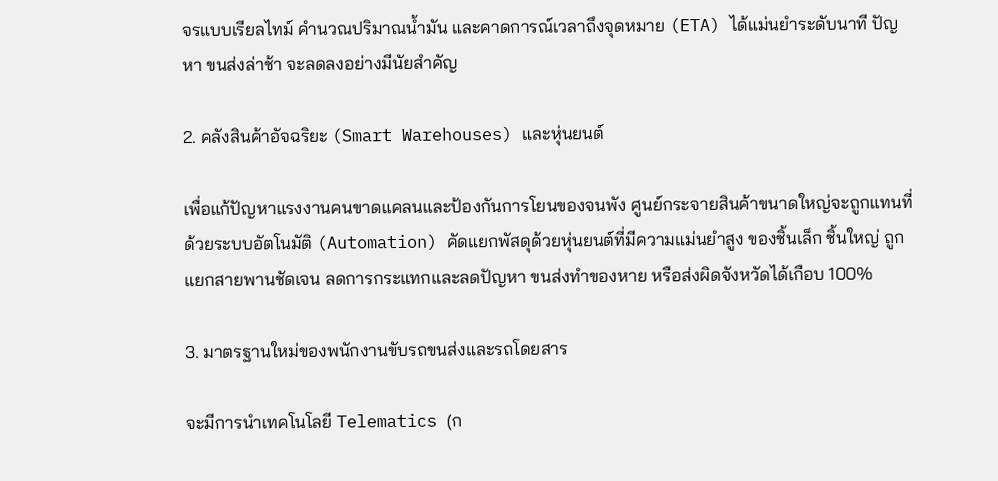จรแบบเรียลไทม์ คำนวณปริมาณน้ำมัน และคาดการณ์เวลาถึงจุดหมาย (ETA) ได้แม่นยำระดับนาที ปัญหา ขนส่งล่าช้า จะลดลงอย่างมีนัยสำคัญ

2. คลังสินค้าอัจฉริยะ (Smart Warehouses) และหุ่นยนต์

เพื่อแก้ปัญหาแรงงานคนขาดแคลนและป้องกันการโยนของจนพัง ศูนย์กระจายสินค้าขนาดใหญ่จะถูกแทนที่ด้วยระบบอัตโนมัติ (Automation) คัดแยกพัสดุด้วยหุ่นยนต์ที่มีความแม่นยำสูง ของชิ้นเล็ก ชิ้นใหญ่ ถูกแยกสายพานชัดเจน ลดการกระแทกและลดปัญหา ขนส่งทำของหาย หรือส่งผิดจังหวัดได้เกือบ 100%

3. มาตรฐานใหม่ของพนักงานขับรถขนส่งและรถโดยสาร

จะมีการนำเทคโนโลยี Telematics (ก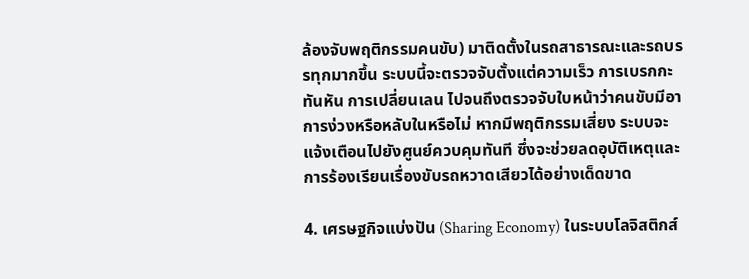ล้องจับพฤติกรรมคนขับ) มาติดตั้งในรถสาธารณะและรถบรรทุกมากขึ้น ระบบนี้จะตรวจจับตั้งแต่ความเร็ว การเบรกกะทันหัน การเปลี่ยนเลน ไปจนถึงตรวจจับใบหน้าว่าคนขับมีอาการง่วงหรือหลับในหรือไม่ หากมีพฤติกรรมเสี่ยง ระบบจะแจ้งเตือนไปยังศูนย์ควบคุมทันที ซึ่งจะช่วยลดอุบัติเหตุและการร้องเรียนเรื่องขับรถหวาดเสียวได้อย่างเด็ดขาด

4. เศรษฐกิจแบ่งปัน (Sharing Economy) ในระบบโลจิสติกส์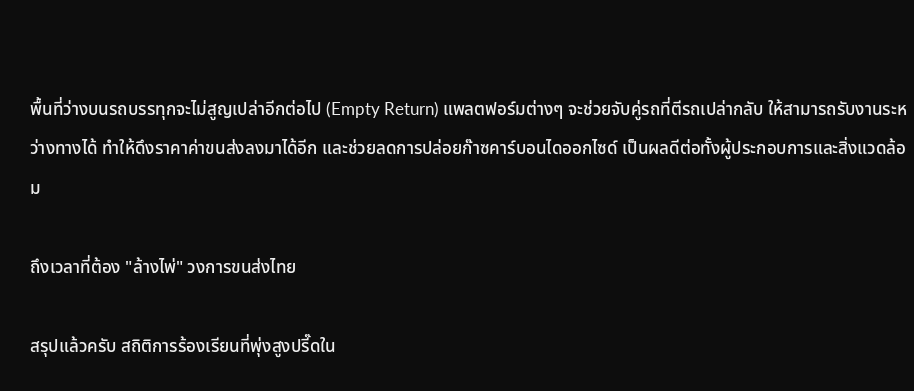พื้นที่ว่างบนรถบรรทุกจะไม่สูญเปล่าอีกต่อไป (Empty Return) แพลตฟอร์มต่างๆ จะช่วยจับคู่รถที่ตีรถเปล่ากลับ ให้สามารถรับงานระหว่างทางได้ ทำให้ดึงราคาค่าขนส่งลงมาได้อีก และช่วยลดการปล่อยก๊าซคาร์บอนไดออกไซด์ เป็นผลดีต่อทั้งผู้ประกอบการและสิ่งแวดล้อม

ถึงเวลาที่ต้อง "ล้างไพ่" วงการขนส่งไทย

สรุปแล้วครับ สถิติการร้องเรียนที่พุ่งสูงปรี๊ดใน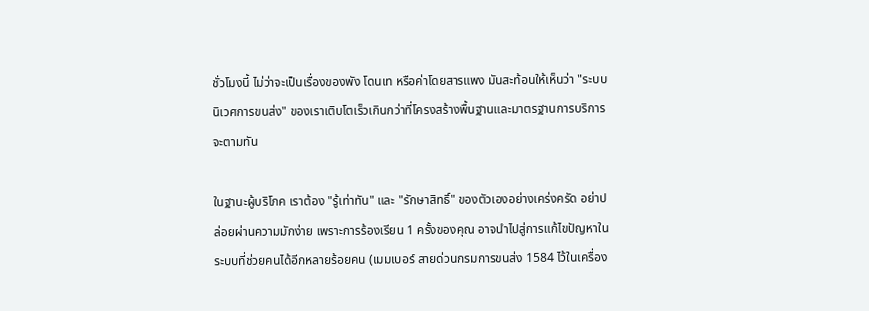ชั่วโมงนี้ ไม่ว่าจะเป็นเรื่องของพัง โดนเท หรือค่าโดยสารแพง มันสะท้อนให้เห็นว่า "ระบบนิเวศการขนส่ง" ของเราเติบโตเร็วเกินกว่าที่โครงสร้างพื้นฐานและมาตรฐานการบริการจะตามทัน

ในฐานะผู้บริโภค เราต้อง "รู้เท่าทัน" และ "รักษาสิทธิ์" ของตัวเองอย่างเคร่งครัด อย่าปล่อยผ่านความมักง่าย เพราะการร้องเรียน 1 ครั้งของคุณ อาจนำไปสู่การแก้ไขปัญหาในระบบที่ช่วยคนได้อีกหลายร้อยคน (เมมเบอร์ สายด่วนกรมการขนส่ง 1584 ไว้ในเครื่อง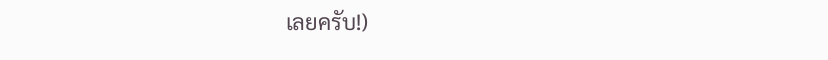เลยครับ!)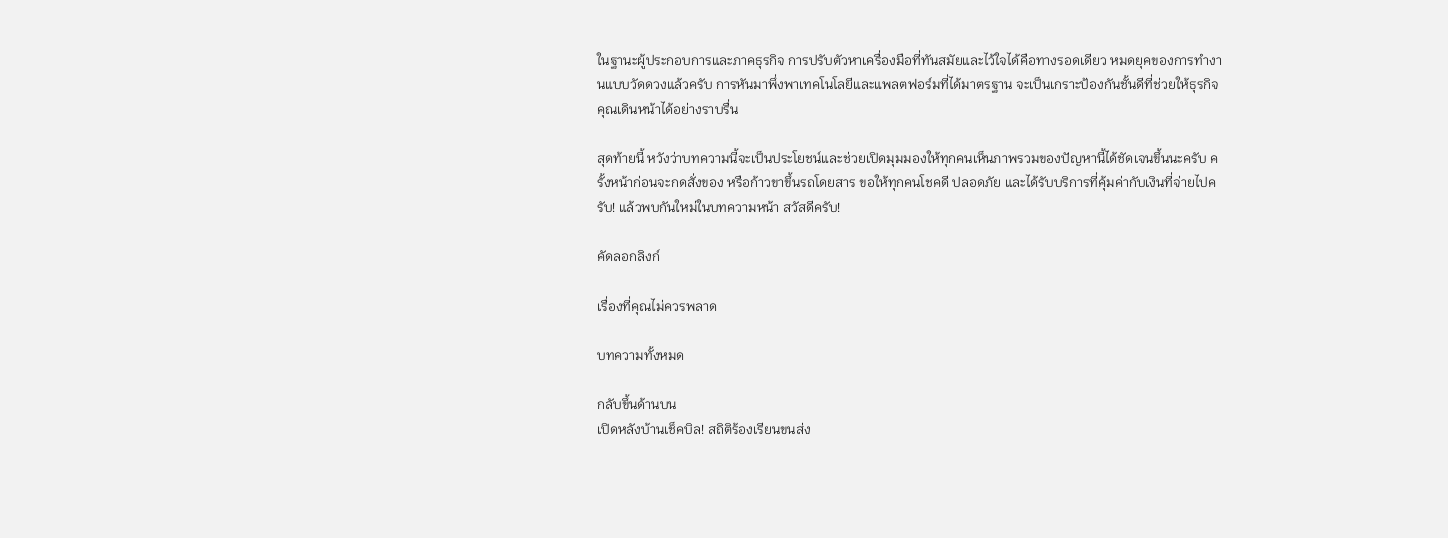ในฐานะผู้ประกอบการและภาคธุรกิจ การปรับตัวหาเครื่องมือที่ทันสมัยและไว้ใจได้คือทางรอดเดียว หมดยุคของการทำงานแบบวัดดวงแล้วครับ การหันมาพึ่งพาเทคโนโลยีและแพลตฟอร์มที่ได้มาตรฐาน จะเป็นเกราะป้องกันชั้นดีที่ช่วยให้ธุรกิจคุณเดินหน้าได้อย่างราบรื่น

สุดท้ายนี้ หวังว่าบทความนี้จะเป็นประโยชน์และช่วยเปิดมุมมองให้ทุกคนเห็นภาพรวมของปัญหานี้ได้ชัดเจนขึ้นนะครับ ครั้งหน้าก่อนจะกดสั่งของ หรือก้าวขาขึ้นรถโดยสาร ขอให้ทุกคนโชคดี ปลอดภัย และได้รับบริการที่คุ้มค่ากับเงินที่จ่ายไปครับ! แล้วพบกันใหม่ในบทความหน้า สวัสดีครับ!

คัดลอกลิงก์

เรื่องที่คุณไม่ควรพลาด

บทความทั้งหมด

กลับขึ้นด้านบน
เปิดหลังบ้านเช็คบิล! สถิติร้องเรียนขนส่ง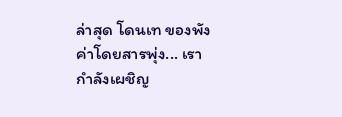ล่าสุด โดนเท ของพัง ค่าโดยสารพุ่ง... เรากำลังเผชิญ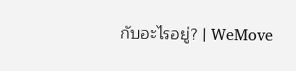กับอะไรอยู่? | WeMove